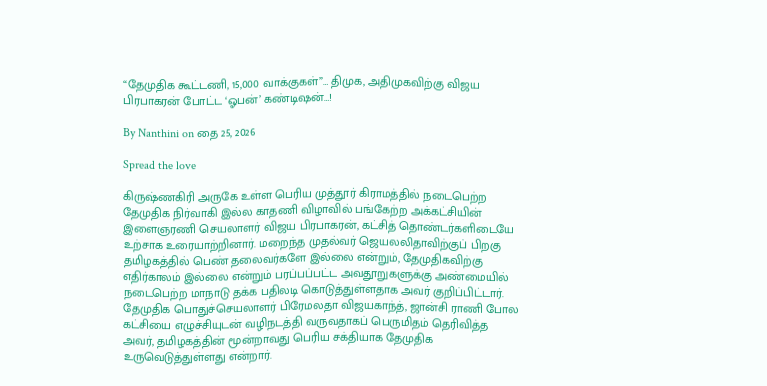“தேமுதிக கூட்டணி, 15,000 வாக்குகள்”… திமுக, அதிமுகவிற்கு விஜய பிரபாகரன் போட்ட ‘ஓபன்’ கண்டிஷன்…!

By Nanthini on தை 25, 2026

Spread the love

கிருஷ்ணகிரி அருகே உள்ள பெரிய முத்தூர் கிராமத்தில் நடைபெற்ற தேமுதிக நிர்வாகி இல்ல காதணி விழாவில் பங்கேற்ற அக்கட்சியின் இளைஞரணி செயலாளர் விஜய பிரபாகரன், கட்சித் தொண்டர்களிடையே உற்சாக உரையாற்றினார். மறைந்த முதல்வர் ஜெயலலிதாவிற்குப் பிறகு தமிழகத்தில் பெண் தலைவர்களே இல்லை என்றும், தேமுதிகவிற்கு எதிர்காலம் இல்லை என்றும் பரப்பப்பட்ட அவதூறுகளுக்கு அண்மையில் நடைபெற்ற மாநாடு தக்க பதிலடி கொடுத்துள்ளதாக அவர் குறிப்பிட்டார். தேமுதிக பொதுச்செயலாளர் பிரேமலதா விஜயகாந்த், ஜான்சி ராணி போல கட்சியை எழுச்சியுடன் வழிநடத்தி வருவதாகப் பெருமிதம் தெரிவித்த அவர், தமிழகத்தின் மூன்றாவது பெரிய சக்தியாக தேமுதிக உருவெடுத்துள்ளது என்றார்.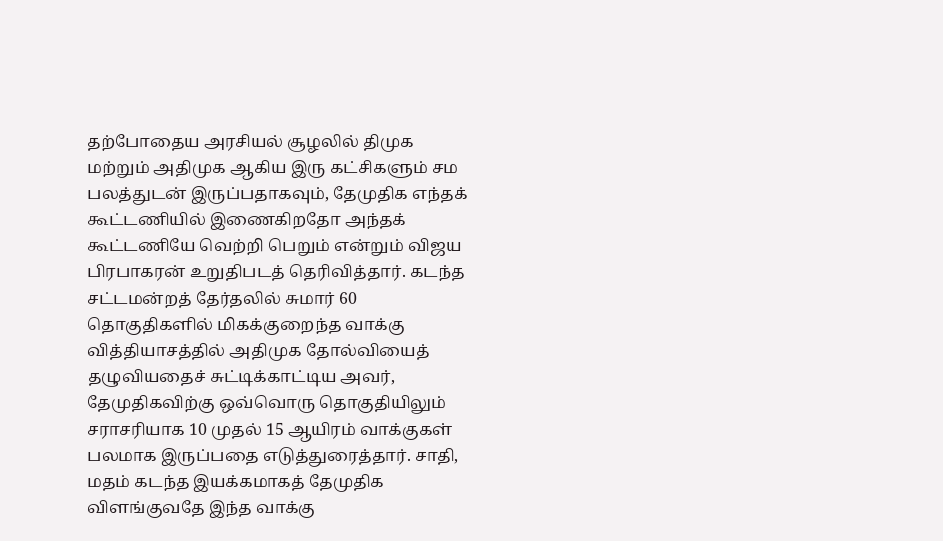தற்போதைய அரசியல் சூழலில் திமுக மற்றும் அதிமுக ஆகிய இரு கட்சிகளும் சம பலத்துடன் இருப்பதாகவும், தேமுதிக எந்தக் கூட்டணியில் இணைகிறதோ அந்தக் கூட்டணியே வெற்றி பெறும் என்றும் விஜய பிரபாகரன் உறுதிபடத் தெரிவித்தார். கடந்த சட்டமன்றத் தேர்தலில் சுமார் 60 தொகுதிகளில் மிகக்குறைந்த வாக்கு வித்தியாசத்தில் அதிமுக தோல்வியைத் தழுவியதைச் சுட்டிக்காட்டிய அவர், தேமுதிகவிற்கு ஒவ்வொரு தொகுதியிலும் சராசரியாக 10 முதல் 15 ஆயிரம் வாக்குகள் பலமாக இருப்பதை எடுத்துரைத்தார். சாதி, மதம் கடந்த இயக்கமாகத் தேமுதிக விளங்குவதே இந்த வாக்கு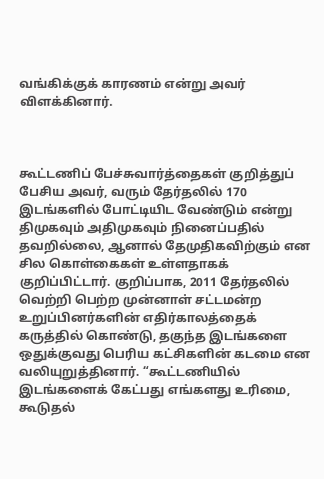வங்கிக்குக் காரணம் என்று அவர் விளக்கினார்.



கூட்டணிப் பேச்சுவார்த்தைகள் குறித்துப் பேசிய அவர், வரும் தேர்தலில் 170 இடங்களில் போட்டியிட வேண்டும் என்று திமுகவும் அதிமுகவும் நினைப்பதில் தவறில்லை, ஆனால் தேமுதிகவிற்கும் என சில கொள்கைகள் உள்ளதாகக் குறிப்பிட்டார். குறிப்பாக, 2011 தேர்தலில் வெற்றி பெற்ற முன்னாள் சட்டமன்ற உறுப்பினர்களின் எதிர்காலத்தைக் கருத்தில் கொண்டு, தகுந்த இடங்களை ஒதுக்குவது பெரிய கட்சிகளின் கடமை என வலியுறுத்தினார். “கூட்டணியில் இடங்களைக் கேட்பது எங்களது உரிமை, கூடுதல்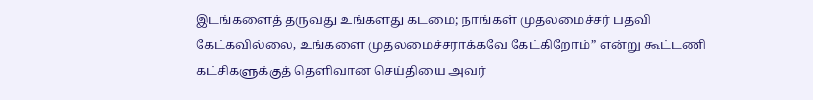இடங்களைத் தருவது உங்களது கடமை; நாங்கள் முதலமைச்சர் பதவி கேட்கவில்லை, உங்களை முதலமைச்சராக்கவே கேட்கிறோம்” என்று கூட்டணி கட்சிகளுக்குத் தெளிவான செய்தியை அவர்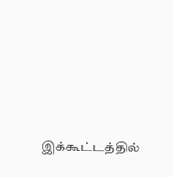இக்கூட்டத்தில்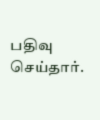பதிவு செய்தார்.